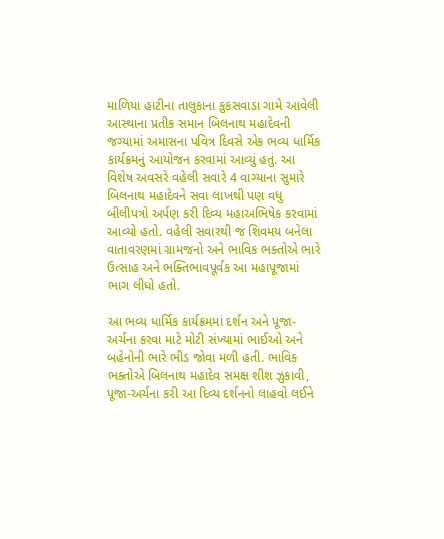માળિયા હાટીના તાલુકાના કુકસવાડા ગામે આવેલી આસ્થાના પ્રતીક સમાન બિલનાથ મહાદેવની જગ્યામાં અમાસના પવિત્ર દિવસે એક ભવ્ય ધાર્મિક કાર્યક્રમનું આયોજન કરવામાં આવ્યું હતું. આ વિશેષ અવસરે વહેલી સવારે 4 વાગ્યાના સુમારે બિલનાથ મહાદેવને સવા લાખથી પણ વધુ બીલીપત્રો અર્પણ કરી દિવ્ય મહાઅભિષેક કરવામાં આવ્યો હતો. વહેલી સવારથી જ શિવમય બનેલા વાતાવરણમાં ગ્રામજનો અને ભાવિક ભક્તોએ ભારે ઉત્સાહ અને ભક્તિભાવપૂર્વક આ મહાપૂજામાં ભાગ લીધો હતો.

આ ભવ્ય ધાર્મિક કાર્યક્રમમાં દર્શન અને પૂજા-અર્ચના કરવા માટે મોટી સંખ્યામાં ભાઈઓ અને બહેનોની ભારે ભીડ જોવા મળી હતી. ભાવિક ભક્તોએ બિલનાથ મહાદેવ સમક્ષ શીશ ઝુકાવી, પૂજા-અર્ચના કરી આ દિવ્ય દર્શનનો લાહવો લઈને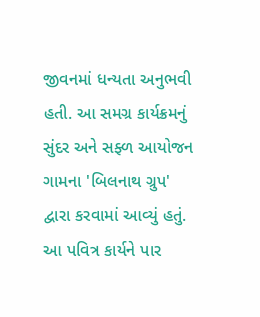જીવનમાં ધન્યતા અનુભવી હતી. આ સમગ્ર કાર્યક્રમનું સુંદર અને સફ્ળ આયોજન ગામના 'બિલનાથ ગ્રુપ' દ્વારા કરવામાં આવ્યું હતું. આ પવિત્ર કાર્યને પાર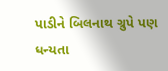પાડીને બિલનાથ ગ્રુપે પણ ધન્યતા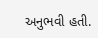અનુભવી હતી.